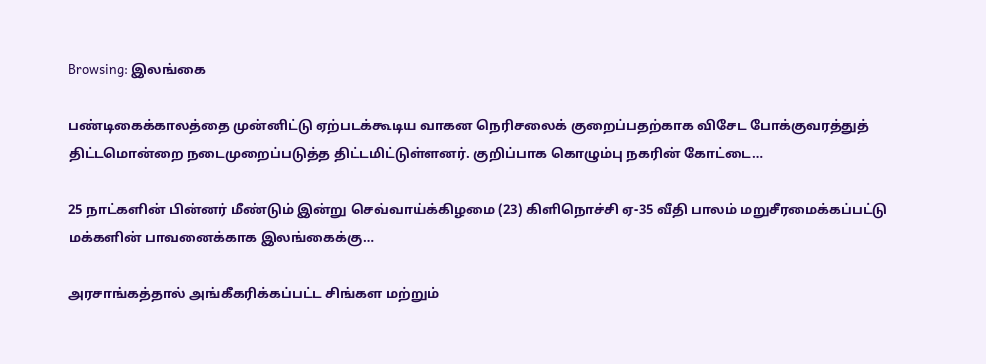Browsing: இலங்கை

பண்டிகைக்காலத்தை முன்னிட்டு ஏற்படக்கூடிய வாகன நெரிசலைக் குறைப்பதற்காக விசேட போக்குவரத்துத் திட்டமொன்றை நடைமுறைப்படுத்த திட்டமிட்டுள்ளனர். குறிப்பாக கொழும்பு நகரின் கோட்டை…

25 நாட்களின் பின்னர் மீண்டும் இன்று செவ்வாய்க்கிழமை (23) கிளிநொச்சி ஏ-35 வீதி பாலம் மறுசீரமைக்கப்பட்டு மக்களின் பாவனைக்காக இலங்கைக்கு…

அரசாங்கத்தால் அங்கீகரிக்கப்பட்ட சிங்கள மற்றும்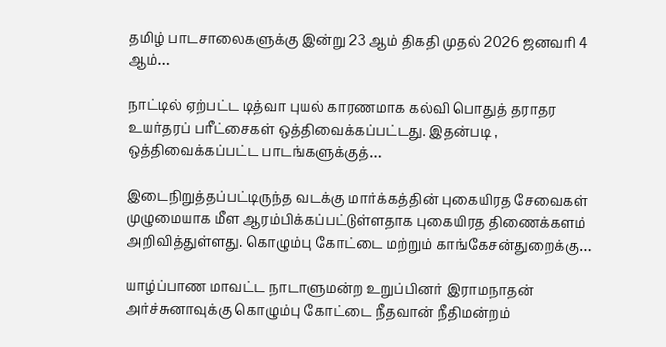தமிழ் பாடசாலைகளுக்கு இன்று 23 ஆம் திகதி முதல் 2026 ஜனவரி 4 ஆம்…

நாட்டில் ஏற்பட்ட டித்வா புயல் காரணமாக கல்வி பொதுத் தராதர உயர்தரப் பரீட்சைகள் ஒத்திவைக்கப்பட்டது. இதன்படி , ஒத்திவைக்கப்பட்ட பாடங்களுக்குத்…

இடைநிறுத்தப்பட்டிருந்த வடக்கு மார்க்கத்தின் புகையிரத சேவைகள் முழுமையாக மீள ஆரம்பிக்கப்பட்டுள்ளதாக புகையிரத திணைக்களம் அறிவித்துள்ளது. கொழும்பு கோட்டை மற்றும் காங்கேசன்துறைக்கு…

யாழ்ப்பாண மாவட்ட நாடாளுமன்ற உறுப்பினர் இராமநாதன் அர்ச்சுனாவுக்கு கொழும்பு கோட்டை நீதவான் நீதிமன்றம்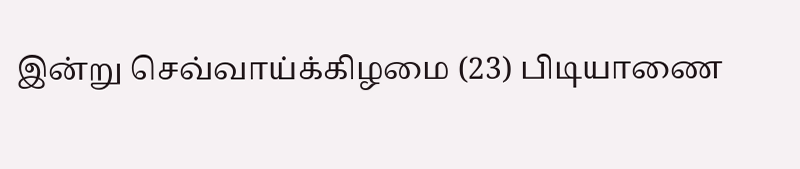இன்று செவ்வாய்க்கிழமை (23) பிடியாணை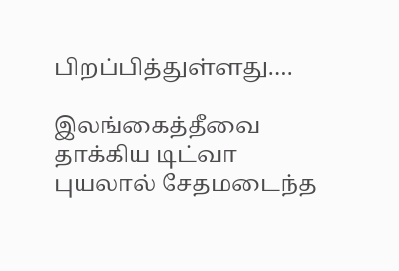பிறப்பித்துள்ளது.…

இலங்கைத்தீவை தாக்கிய டிட்வா புயலால் சேதமடைந்த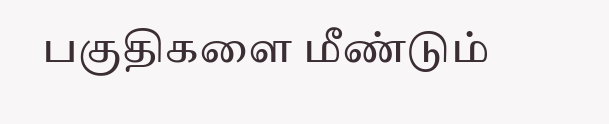பகுதிகளை மீண்டும்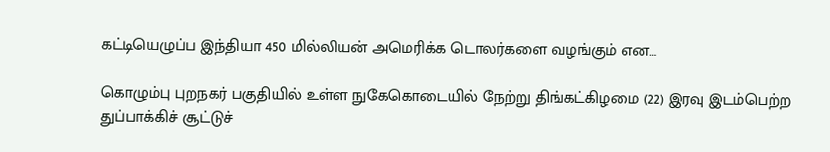கட்டியெழுப்ப இந்தியா 450 மில்லியன் அமெரிக்க டொலர்களை வழங்கும் என…

கொழும்பு புறநகர் பகுதியில் உள்ள நுகேகொடையில் நேற்று திங்கட்கிழமை (22) இரவு இடம்பெற்ற துப்பாக்கிச் சூட்டுச்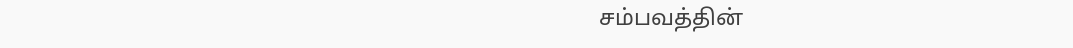சம்பவத்தின்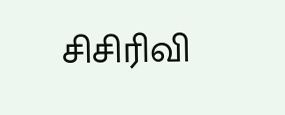சிசிரிவி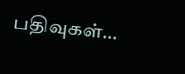பதிவுகள்…